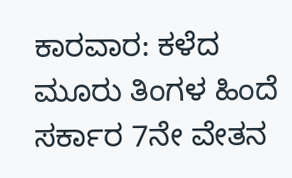ಕಾರವಾರ: ಕಳೆದ ಮೂರು ತಿಂಗಳ ಹಿಂದೆ ಸರ್ಕಾರ 7ನೇ ವೇತನ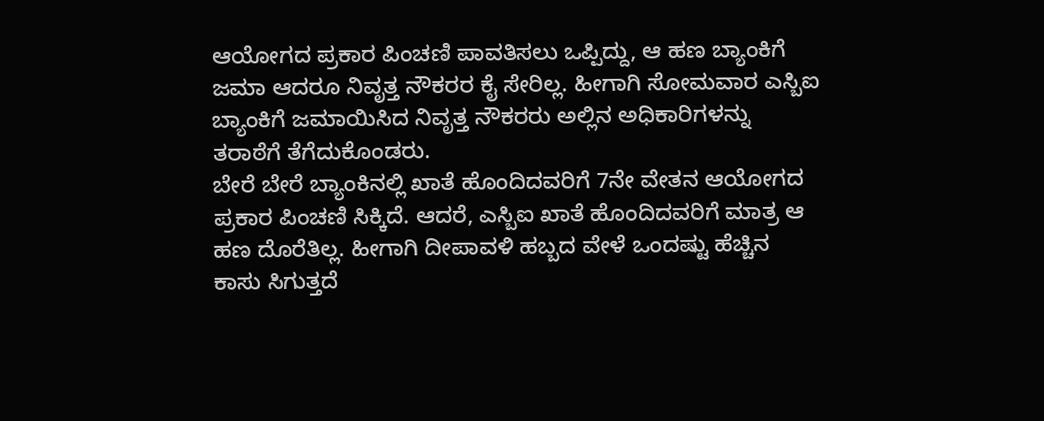ಆಯೋಗದ ಪ್ರಕಾರ ಪಿಂಚಣಿ ಪಾವತಿಸಲು ಒಪ್ಪಿದ್ದು, ಆ ಹಣ ಬ್ಯಾಂಕಿಗೆ ಜಮಾ ಆದರೂ ನಿವೃತ್ತ ನೌಕರರ ಕೈ ಸೇರಿಲ್ಲ. ಹೀಗಾಗಿ ಸೋಮವಾರ ಎಸ್ಬಿಐ ಬ್ಯಾಂಕಿಗೆ ಜಮಾಯಿಸಿದ ನಿವೃತ್ತ ನೌಕರರು ಅಲ್ಲಿನ ಅಧಿಕಾರಿಗಳನ್ನು ತರಾಠೆಗೆ ತೆಗೆದುಕೊಂಡರು.
ಬೇರೆ ಬೇರೆ ಬ್ಯಾಂಕಿನಲ್ಲಿ ಖಾತೆ ಹೊಂದಿದವರಿಗೆ 7ನೇ ವೇತನ ಆಯೋಗದ ಪ್ರಕಾರ ಪಿಂಚಣಿ ಸಿಕ್ಕಿದೆ. ಆದರೆ, ಎಸ್ಬಿಐ ಖಾತೆ ಹೊಂದಿದವರಿಗೆ ಮಾತ್ರ ಆ ಹಣ ದೊರೆತಿಲ್ಲ. ಹೀಗಾಗಿ ದೀಪಾವಳಿ ಹಬ್ಬದ ವೇಳೆ ಒಂದಷ್ಟು ಹೆಚ್ಚಿನ ಕಾಸು ಸಿಗುತ್ತದೆ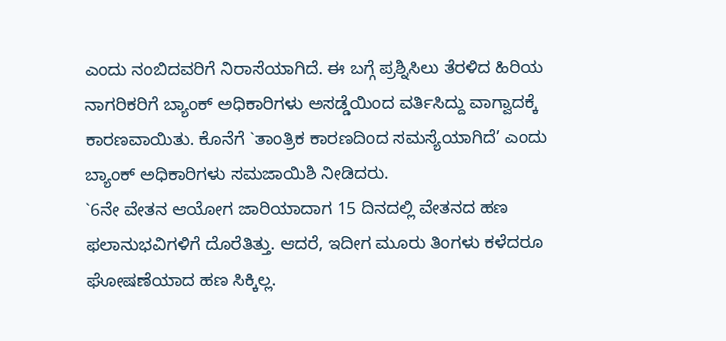ಎಂದು ನಂಬಿದವರಿಗೆ ನಿರಾಸೆಯಾಗಿದೆ. ಈ ಬಗ್ಗೆ ಪ್ರಶ್ನಿಸಿಲು ತೆರಳಿದ ಹಿರಿಯ ನಾಗರಿಕರಿಗೆ ಬ್ಯಾಂಕ್ ಅಧಿಕಾರಿಗಳು ಅಸಡ್ಡೆಯಿಂದ ವರ್ತಿಸಿದ್ದು ವಾಗ್ವಾದಕ್ಕೆ ಕಾರಣವಾಯಿತು. ಕೊನೆಗೆ `ತಾಂತ್ರಿಕ ಕಾರಣದಿಂದ ಸಮಸ್ಯೆಯಾಗಿದೆ’ ಎಂದು ಬ್ಯಾಂಕ್ ಅಧಿಕಾರಿಗಳು ಸಮಜಾಯಿಶಿ ನೀಡಿದರು.
`6ನೇ ವೇತನ ಆಯೋಗ ಜಾರಿಯಾದಾಗ 15 ದಿನದಲ್ಲಿ ವೇತನದ ಹಣ ಫಲಾನುಭವಿಗಳಿಗೆ ದೊರೆತಿತ್ತು. ಆದರೆ, ಇದೀಗ ಮೂರು ತಿಂಗಳು ಕಳೆದರೂ ಘೋಷಣೆಯಾದ ಹಣ ಸಿಕ್ಕಿಲ್ಲ.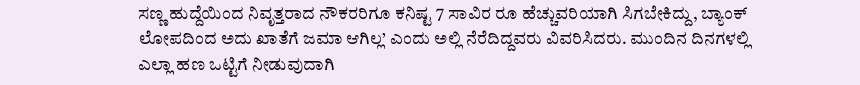ಸಣ್ಣ ಹುದ್ದೆಯಿಂದ ನಿವೃತ್ತರಾದ ನೌಕರರಿಗೂ ಕನಿಷ್ಟ 7 ಸಾವಿರ ರೂ ಹೆಚ್ಚುವರಿಯಾಗಿ ಸಿಗಬೇಕಿದ್ದು, ಬ್ಯಾಂಕ್ ಲೋಪದಿಂದ ಅದು ಖಾತೆಗೆ ಜಮಾ ಆಗಿಲ್ಲ’ ಎಂದು ಅಲ್ಲಿ ನೆರೆದಿದ್ದವರು ವಿವರಿಸಿದರು. ಮುಂದಿನ ದಿನಗಳಲ್ಲಿ ಎಲ್ಲಾ ಹಣ ಒಟ್ಟಿಗೆ ನೀಡುವುದಾಗಿ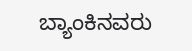ಬ್ಯಾಂಕಿನವರು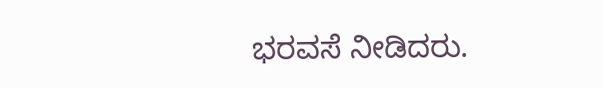ಭರವಸೆ ನೀಡಿದರು.